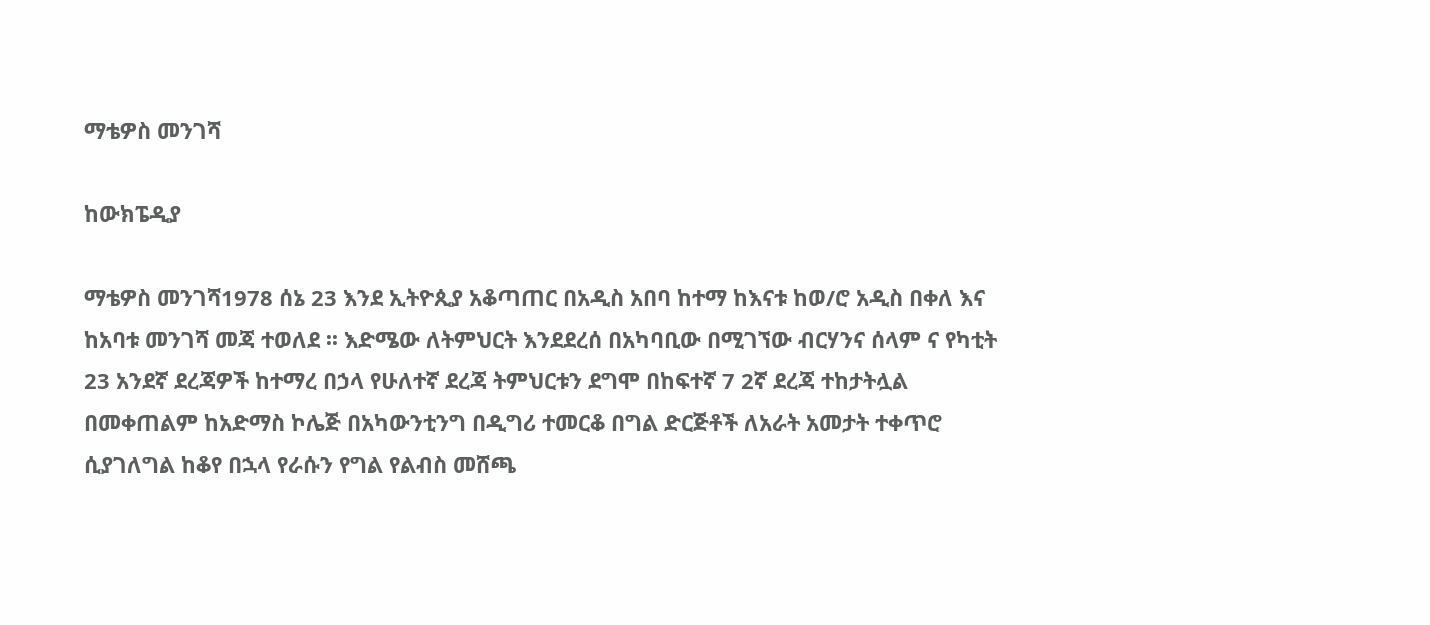ማቴዎስ መንገሻ

ከውክፔዲያ

ማቴዎስ መንገሻ1978 ሰኔ 23 እንደ ኢትዮጲያ አቆጣጠር በአዲስ አበባ ከተማ ከእናቱ ከወ/ሮ አዲስ በቀለ እና ከአባቱ መንገሻ መጃ ተወለደ ፡፡ እድሜው ለትምህርት እንደደረሰ በአካባቢው በሚገኘው ብርሃንና ሰላም ና የካቲት 23 አንደኛ ደረጃዎች ከተማረ በኃላ የሁለተኛ ደረጃ ትምህርቱን ደግሞ በከፍተኛ 7 2ኛ ደረጃ ተከታትሏል በመቀጠልም ከአድማስ ኮሌጅ በአካውንቲንግ በዲግሪ ተመርቆ በግል ድርጅቶች ለአራት አመታት ተቀጥሮ ሲያገለግል ከቆየ በኋላ የራሱን የግል የልብስ መሸጫ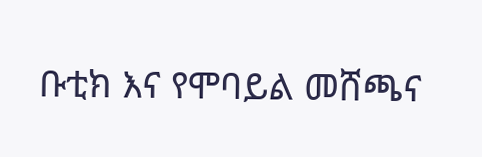ቡቲክ እና የሞባይል መሸጫና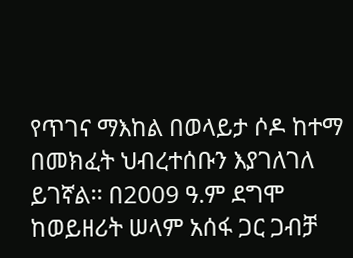የጥገና ማእከል በወላይታ ሶዶ ከተማ በመክፈት ህብረተሰቡን እያገለገለ ይገኛል፡፡ በ2009 ዓ.ም ደግሞ ከወይዘሪት ሠላም አሰፋ ጋር ጋብቻ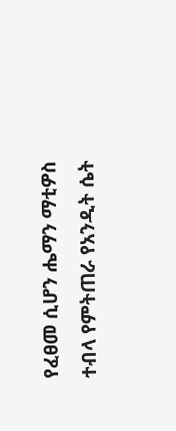የፈፀመ ሲሆን ሔማን ማቲዎስ ተብላ የምትጠራ የአንዲት ሴት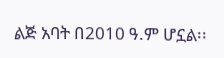ልጅ አባት በ2010 ዓ.ም ሆኗል፡፡